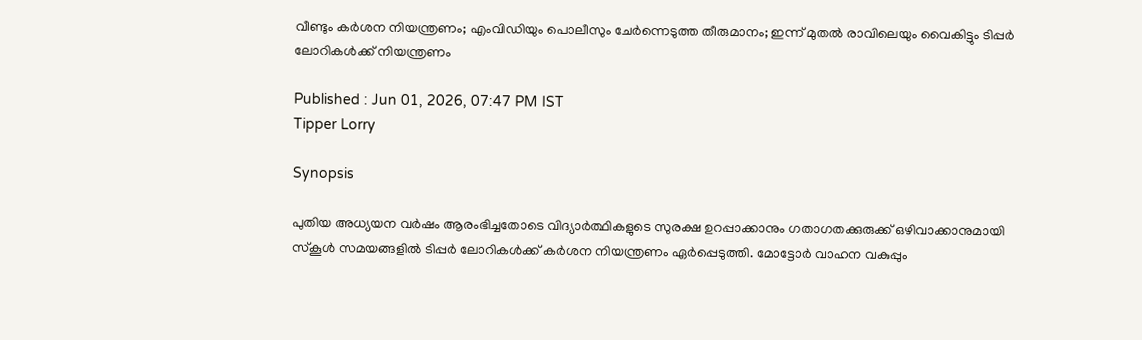വീണ്ടും കർശന നിയന്ത്രണം; എംവിഡിയും പൊലീസും ചേർന്നെടുത്ത തീരുമാനം; ഇന്ന് മുതൽ രാവിലെയും വൈകിട്ടും ടിപ്പർ ലോറികൾക്ക് നിയന്ത്രണം

Published : Jun 01, 2026, 07:47 PM IST
Tipper Lorry

Synopsis

പുതിയ അധ്യയന വർഷം ആരംഭിച്ചതോടെ വിദ്യാർത്ഥികളുടെ സുരക്ഷ ഉറപ്പാക്കാനും ഗതാഗതക്കുരുക്ക് ഒഴിവാക്കാനുമായി സ്കൂൾ സമയങ്ങളിൽ ടിപ്പർ ലോറികൾക്ക് കർശന നിയന്ത്രണം ഏർപ്പെടുത്തി. മോട്ടോർ വാഹന വകുപ്പും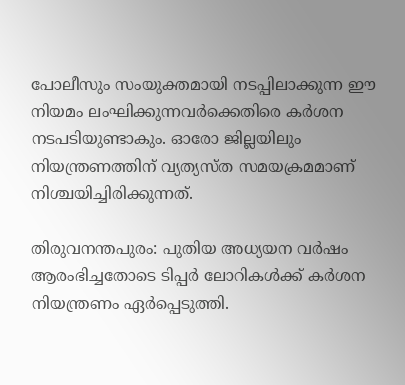പോലീസും സംയുക്തമായി നടപ്പിലാക്കുന്ന ഈ നിയമം ലംഘിക്കുന്നവർക്കെതിരെ കർശന നടപടിയുണ്ടാകും. ഓരോ ജില്ലയിലും നിയന്ത്രണത്തിന് വ്യത്യസ്ത സമയക്രമമാണ് നിശ്ചയിച്ചിരിക്കുന്നത്.

തിരുവനന്തപുരം: പുതിയ അധ്യയന വർഷം ആരംഭിച്ചതോടെ ടിപ്പർ ലോറികൾക്ക് കർശന നിയന്ത്രണം ഏർപ്പെടുത്തി.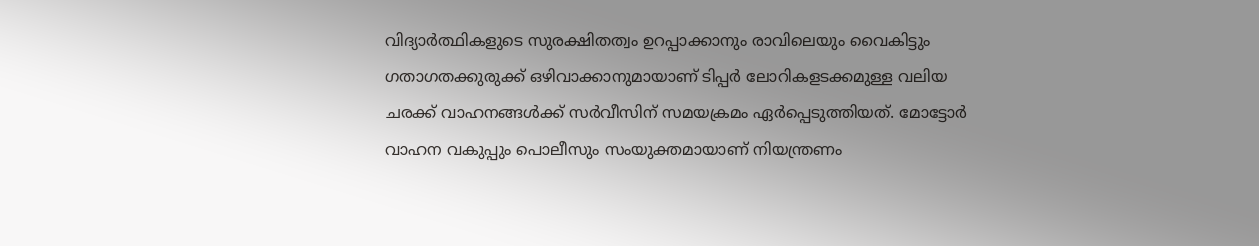വിദ്യാർത്ഥികളുടെ സുരക്ഷിതത്വം ഉറപ്പാക്കാനും രാവിലെയും വൈകിട്ടും ഗതാഗതക്കുരുക്ക് ഒഴിവാക്കാനുമായാണ് ടിപ്പർ ലോറികളടക്കമുള്ള വലിയ ചരക്ക് വാഹനങ്ങൾക്ക് സർവീസിന് സമയക്രമം ഏർപ്പെടുത്തിയത്. മോട്ടോർ വാഹന വകുപ്പും പൊലീസും സംയുക്തമായാണ് നിയന്ത്രണം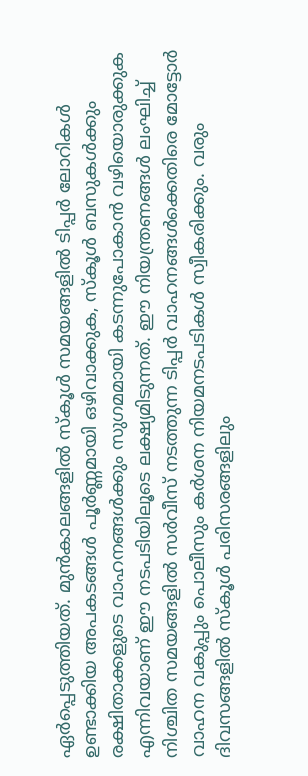ഏർപ്പെടുത്തിയത്. മുൻകാലങ്ങളിൽ സ്കൂൾ സമയങ്ങളിൽ ടിപ്പർ ലോറികൾ ഉണ്ടാക്കിയ അപകടങ്ങൾ പൂർണ്ണമായി ഒഴിവാക്കുക, സ്കൂൾ ബസുകൾക്കും രക്ഷിതാക്കളുടെ വാഹനങ്ങൾക്കും സുഗമമായി കടന്നുപോകാൻ വഴിയൊരുക്കുക എന്നിവയാണ് ഈ നടപടിയിലൂടെ ലക്ഷ്യമിടുന്നത്. ഈ നിയന്ത്രണങ്ങൾ ലംഘിച്ച് നിശ്ചിത സമയങ്ങളിൽ സർവീസ് നടത്തുന്ന ടിപ്പർ വാഹനങ്ങൾക്കെതിരെ മോട്ടോർ വാഹന വകുപ്പും പൊലീസും കർശന നിയമനടപടികൾ സ്വീകരിക്കും. വരും ദിവസങ്ങളിൽ സ്കൂൾ പരിസരങ്ങളിലും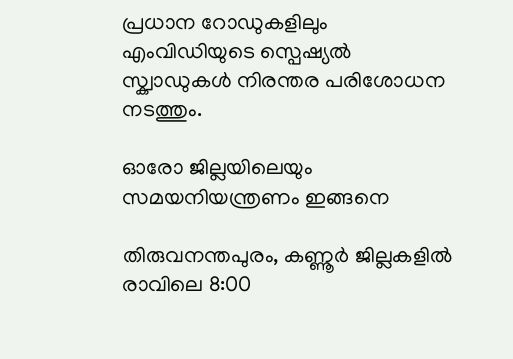പ്രധാന റോഡുകളിലും എംവിഡിയുടെ സ്പെഷ്യൽ സ്ക്വാഡുകൾ നിരന്തര പരിശോധന നടത്തും.

ഓരോ ജില്ലയിലെയും സമയനിയന്ത്രണം ഇങ്ങനെ

തിരുവനന്തപുരം, കണ്ണൂർ ജില്ലകളിൽ രാവിലെ 8:00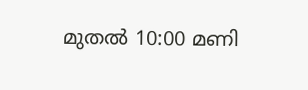മുതൽ 10:00 മണി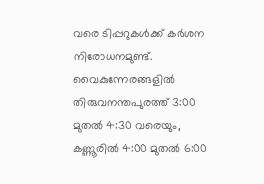വരെ ടിപ്പറുകൾക്ക് കർശന നിരോധനമുണ്ട്. വൈകുന്നേരങ്ങളിൽ തിരുവനന്തപുരത്ത് 3:00 മുതൽ 4:30 വരെയും, കണ്ണൂരിൽ 4:00 മുതൽ 6:00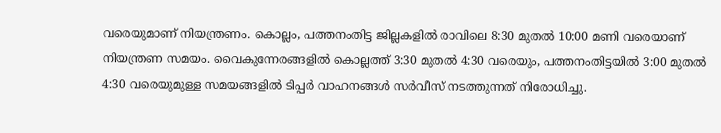വരെയുമാണ് നിയന്ത്രണം. കൊല്ലം, പത്തനംതിട്ട ജില്ലകളിൽ രാവിലെ 8:30 മുതൽ 10:00 മണി വരെയാണ് നിയന്ത്രണ സമയം. വൈകുന്നേരങ്ങളിൽ കൊല്ലത്ത് 3:30 മുതൽ 4:30 വരെയും, പത്തനംതിട്ടയിൽ 3:00 മുതൽ 4:30 വരെയുമുള്ള സമയങ്ങളിൽ ടിപ്പർ വാഹനങ്ങൾ സർവീസ് നടത്തുന്നത് നിരോധിച്ചു.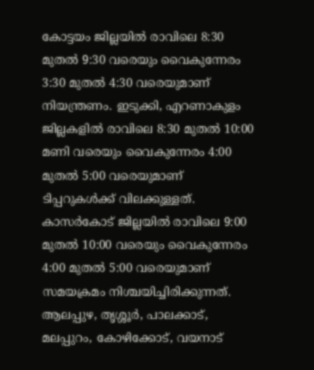കോട്ടയം ജില്ലയിൽ രാവിലെ 8:30 മുതൽ 9:30 വരെയും വൈകുന്നേരം 3:30 മുതൽ 4:30 വരെയുമാണ് നിയന്ത്രണം. ഇടുക്കി, എറണാകുളം ജില്ലകളിൽ രാവിലെ 8:30 മുതൽ 10:00 മണി വരെയും വൈകുന്നേരം 4:00 മുതൽ 5:00 വരെയുമാണ് ടിപ്പറുകൾക്ക് വിലക്കുള്ളത്. കാസർകോട് ജില്ലയിൽ രാവിലെ 9:00 മുതൽ 10:00 വരെയും വൈകുന്നേരം 4:00 മുതൽ 5:00 വരെയുമാണ് സമയക്രമം നിശ്ചയിച്ചിരിക്കുന്നത്. ആലപ്പുഴ, തൃശ്ശൂർ, പാലക്കാട്, മലപ്പുറം, കോഴിക്കോട്, വയനാട്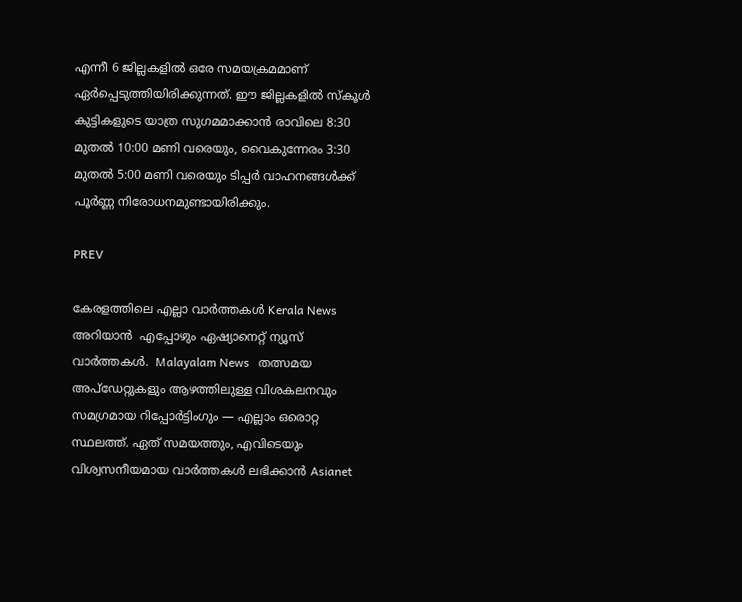എന്നീ 6 ജില്ലകളിൽ ഒരേ സമയക്രമമാണ് ഏർപ്പെടുത്തിയിരിക്കുന്നത്. ഈ ജില്ലകളിൽ സ്കൂൾ കുട്ടികളുടെ യാത്ര സുഗമമാക്കാൻ രാവിലെ 8:30 മുതൽ 10:00 മണി വരെയും, വൈകുന്നേരം 3:30 മുതൽ 5:00 മണി വരെയും ടിപ്പർ വാഹനങ്ങൾക്ക് പൂർണ്ണ നിരോധനമുണ്ടായിരിക്കും.

PREV

കേരളത്തിലെ എല്ലാ വാർത്തകൾ Kerala News അറിയാൻ  എപ്പോഴും ഏഷ്യാനെറ്റ് ന്യൂസ് വാർത്തകൾ.  Malayalam News   തത്സമയ അപ്‌ഡേറ്റുകളും ആഴത്തിലുള്ള വിശകലനവും സമഗ്രമായ റിപ്പോർട്ടിംഗും — എല്ലാം ഒരൊറ്റ സ്ഥലത്ത്. ഏത് സമയത്തും, എവിടെയും വിശ്വസനീയമായ വാർത്തകൾ ലഭിക്കാൻ Asianet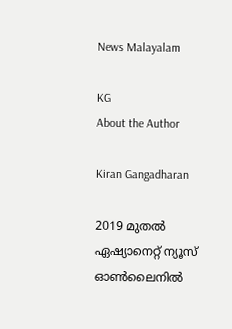News Malayalam

KG
About the Author

Kiran Gangadharan

2019 മുതല്‍ ഏഷ്യാനെറ്റ് ന്യൂസ് ഓണ്‍ലൈനില്‍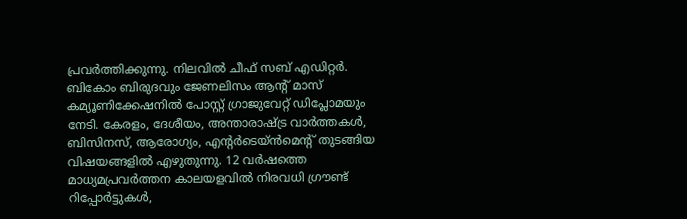പ്രവര്‍ത്തിക്കുന്നു. നിലവില്‍ ചീഫ് സബ് എഡിറ്റർ. ബികോം ബിരുദവും ജേണലിസം ആൻ്റ് മാസ് കമ്യൂണിക്കേഷനിൽ പോസ്റ്റ് ഗ്രാജുവേറ്റ് ഡിപ്ലോമയും നേടി. കേരളം, ദേശീയം, അന്താരാഷ്ട്ര വാര്‍ത്തകള്‍, ബിസിനസ്, ആരോഗ്യം, എന്റർടെയ്ൻമെൻ്റ് തുടങ്ങിയ വിഷയങ്ങളില്‍ എഴുതുന്നു. 12 വര്‍ഷത്തെ മാധ്യമപ്രവര്‍ത്തന കാലയളവില്‍ നിരവധി ഗ്രൗണ്ട് റിപ്പോര്‍ട്ടുകള്‍,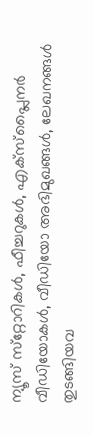ന്യൂസ് സ്‌റ്റോറികള്‍, ഫീച്ചറുകള്‍, എക്‌സ്‌പ്ലൈന‍ർ വീഡിയോകൾ, വീഡിയോ അഭിമുഖങ്ങള്‍, ലേഖനങ്ങള്‍ തുടങ്ങിയവ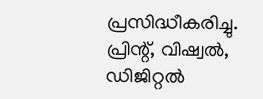പ്രസിദ്ധീകരിച്ചു. പ്രിന്റ്, വിഷ്വല്‍, ഡിജിറ്റല്‍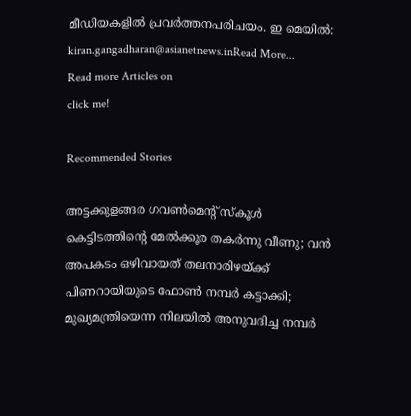മീഡിയകളില്‍ പ്രവര്‍ത്തനപരിചയം. ഇ മെയില്‍: kiran.gangadharan@asianetnews.inRead More...
Read more Articles on
click me!

Recommended Stories

അട്ടക്കുളങ്ങര ഗവൺമെന്റ് സ്കൂൾ കെട്ടിടത്തിന്റെ മേല്‍ക്കൂര തകർന്നു വീണു; വൻ അപകടം ഒഴിവായത് തലനാരിഴയ്ക്ക്
പിണറായിയുടെ ഫോൺ നമ്പർ കട്ടാക്കി; മുഖ്യമന്ത്രിയെന്ന നിലയിൽ അനുവദിച്ച നമ്പർ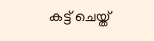കട്ട് ചെയ്ത്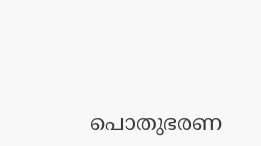പൊതുഭരണ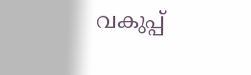വകുപ്പ്